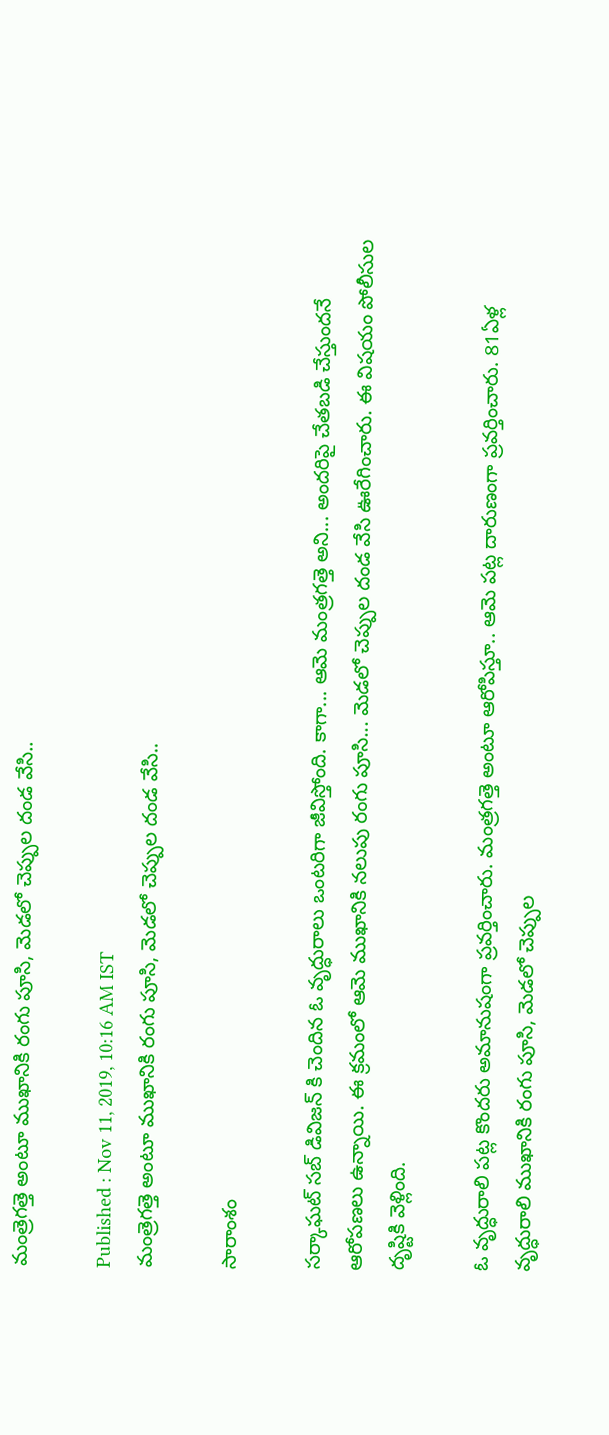మంత్రెగత్తె అంటూ ముఖానికి రంగు పూసి, మెడలో చెప్పుల దండ వేసి..

Published : Nov 11, 2019, 10:16 AM IST
మంత్రెగత్తె అంటూ ముఖానికి రంగు పూసి, మెడలో చెప్పుల దండ వేసి..

సారాంశం

సర్కాఘట్ సబ్ డివిజన్ కి చెందిన ఓ వృద్ధురాలు ఒంటరిగా జీవిస్తోంది. కాగా... ఆమె మంత్రగత్తె అని... అందరిపై చేతబడి చేస్తుందనే ఆరోపణలు ఉన్నాయి. ఈ క్రమంలో ఆమె ముఖానికి నలుపు రంగు పూసి... మెడలో చెప్పుల దండ వేసి ఊరేగించారు. ఈ విషయం పోలీసుల దృష్టికి వెళ్లింది.

ఓ వృద్ధురాలి పట్ల కొందరు అమానుషంగా ప్రవర్తించారు. మంత్రగత్తె అంటూ ఆరోపిస్తూ.. ఆమె పట్ల దారుణంగా ప్రవర్తించారు. 81ఏళ్ల వృద్ధురాలి ముఖానికి రంగు పూసి, మెడలో చెప్పుల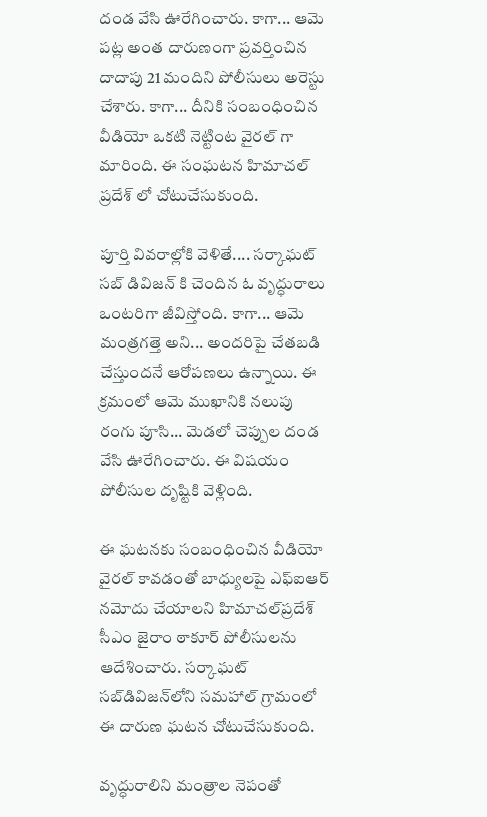దండ వేసి ఊరేగించారు. కాగా... ఆమె పట్ల అంత దారుణంగా ప్రవర్తించిన  దాదాపు 21 మందిని పోలీసులు అరెస్టు చేశారు. కాగా... దీనికి సంబంధించిన వీడియో ఒకటి నెట్టింట వైరల్ గా మారింది. ఈ సంఘటన హిమాచల్ ప్రదేశ్ లో చోటుచేసుకుంది.

పూర్తి వివరాల్లోకి వెళితే.... సర్కాఘట్ సబ్ డివిజన్ కి చెందిన ఓ వృద్ధురాలు ఒంటరిగా జీవిస్తోంది. కాగా... ఆమె మంత్రగత్తె అని... అందరిపై చేతబడి చేస్తుందనే ఆరోపణలు ఉన్నాయి. ఈ క్రమంలో ఆమె ముఖానికి నలుపు రంగు పూసి... మెడలో చెప్పుల దండ వేసి ఊరేగించారు. ఈ విషయం పోలీసుల దృష్టికి వెళ్లింది.

ఈ ఘటనకు సంబంధించిన వీడియో వైరల్‌ కావడంతో బాధ్యులపై ఎఫ్‌ఐఆర్‌ నమోదు చేయాలని హిమాచల్‌ప్రదేశ్‌ సీఎం జైరాం ఠాకూర్‌ పోలీసులను ఆదేశించారు. సర్కాఘట్‌ సబ్‌డివిజన్‌లోని సమహాల్‌ గ్రామంలో ఈ దారుణ ఘటన చోటుచేసుకుంది.

వృద్ధురాలిని మంత్రాల నెపంతో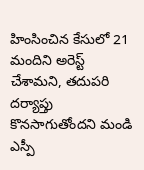హింసించిన కేసులో 21 మందిని అరెస్ట్‌ చేశామని, తదుపరి దర్యాప్తు కొనసాగుతోందని మండి ఎస్పీ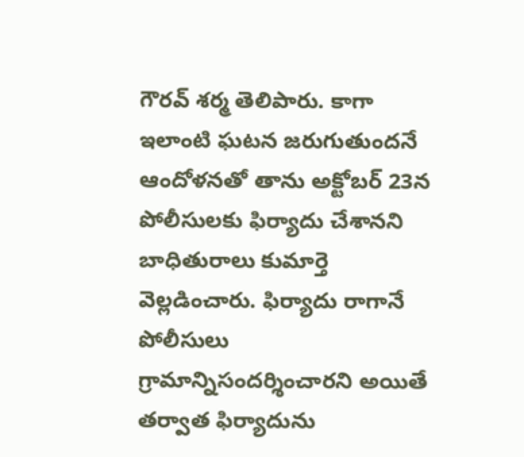గౌరవ్‌ శర్మ తెలిపారు. కాగా ఇలాంటి ఘటన జరుగుతుందనే ఆందోళనతో తాను అక్టోబర్‌ 23న పోలీసులకు ఫిర్యాదు చేశానని బాధితురాలు కుమార్తె వెల్లడించారు. ఫిర్యాదు రాగానే పోలీసులు గ్రామాన్నిసందర్శించారని అయితే తర్వాత ఫిర్యాదును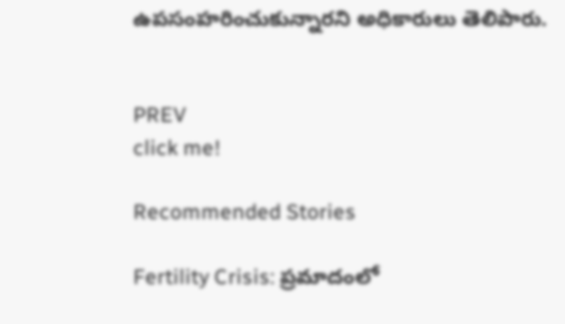ఉపసంహరించుకున్నారని అధికారులు తెలిపారు.


PREV
click me!

Recommended Stories

Fertility Crisis: ప్రమాదంలో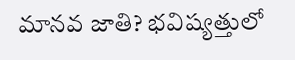మానవ జాతి? భవిష్యత్తులో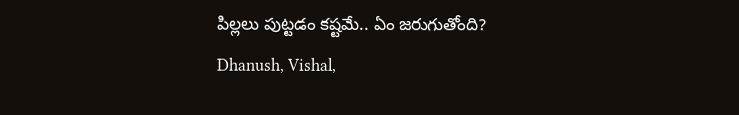పిల్లలు పుట్టడం కష్టమే.. ఏం జరుగుతోంది?
Dhanush, Vishal,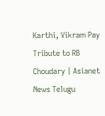Karthi, Vikram Pay Tribute to RB Choudary | Asianet News Telugu